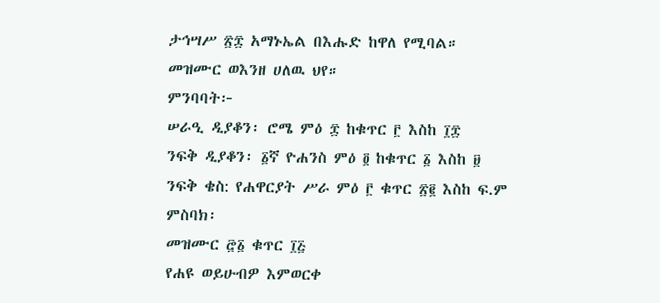ታኅሣሥ ፳፰ አማኑኤል በእሑድ ከዋለ የሚባል።
መዝሙር ወእንዘ ሀለዉ ህየ።
ምንባባት፦
ሠራዒ ዲያቆን፡ ሮሜ ምዕ ፰ ከቁጥር ፫ እስከ ፲፰
ንፍቅ ዲያቆን፡ ፩ኛ ዮሐንስ ምዕ ፬ ከቁጥር ፩ እስከ ፱
ንፍቅ ቄስ: የሐዋርያት ሥራ ምዕ ፫ ቁጥር ፳፪ እስከ ፍ.ም
ምስባክ፡
መዝሙር ፸፩ ቁጥር ፲፭
የሐዩ ወይሁብዎ እምወርቀ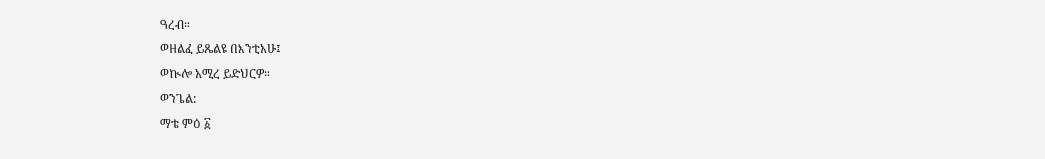ዓረብ።
ወዘልፈ ይጼልዩ በእንቲአሁ፤
ወኲሎ አሚረ ይድህርዎ።
ወንጌል:
ማቴ ምዕ ፩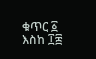ቁጥር ፩ እስከ ፲፰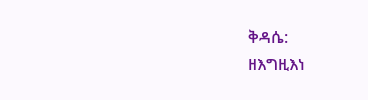ቅዳሴ:
ዘእግዚእነ